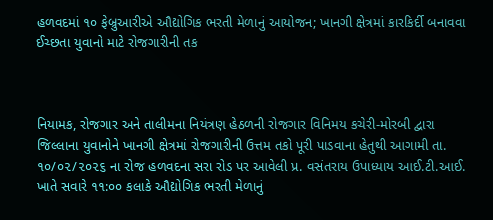હળવદમાં ૧૦ ફેબ્રુઆરીએ ઔદ્યોગિક ભરતી મેળાનું આયોજન; ખાનગી ક્ષેત્રમાં કારકિર્દી બનાવવા ઈચ્છતા યુવાનો માટે રોજગારીની તક



નિયામક, રોજગાર અને તાલીમના નિયંત્રણ હેઠળની રોજગાર વિનિમય કચેરી-મોરબી દ્વારા જિલ્લાના યુવાનોને ખાનગી ક્ષેત્રમાં રોજગારીની ઉત્તમ તકો પૂરી પાડવાના હેતુથી આગામી તા. ૧૦/૦૨/૨૦૨૬ ના રોજ હળવદના સરા રોડ પર આવેલી પ્ર. વસંતરાય ઉપાધ્યાય આઈ.ટી.આઈ. ખાતે સવારે ૧૧:૦૦ કલાકે ઔદ્યોગિક ભરતી મેળાનું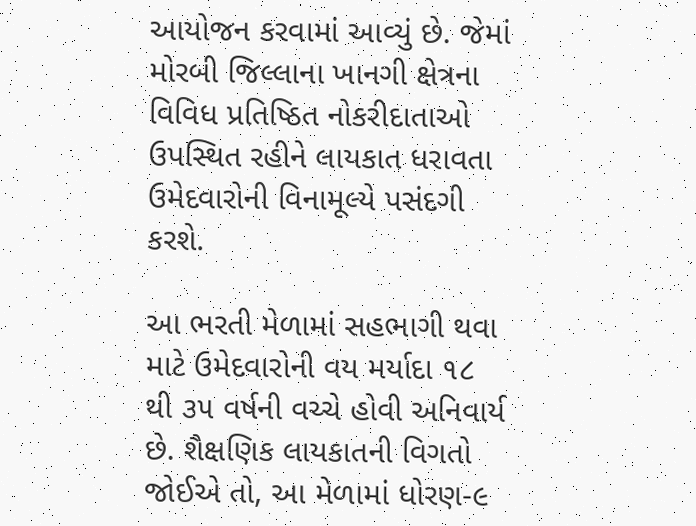આયોજન કરવામાં આવ્યું છે. જેમાં મોરબી જિલ્લાના ખાનગી ક્ષેત્રના વિવિધ પ્રતિષ્ઠિત નોકરીદાતાઓ ઉપસ્થિત રહીને લાયકાત ધરાવતા ઉમેદવારોની વિનામૂલ્યે પસંદગી કરશે.

આ ભરતી મેળામાં સહભાગી થવા માટે ઉમેદવારોની વય મર્યાદા ૧૮ થી ૩૫ વર્ષની વચ્ચે હોવી અનિવાર્ય છે. શૈક્ષણિક લાયકાતની વિગતો જોઈએ તો, આ મેળામાં ધોરણ-૯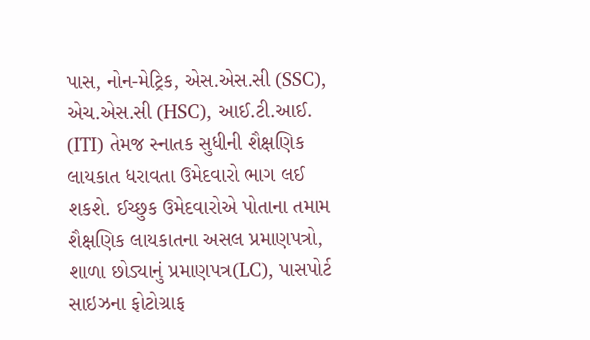પાસ, નોન-મેટ્રિક, એસ.એસ.સી (SSC), એચ.એસ.સી (HSC), આઈ.ટી.આઈ. (ITI) તેમજ સ્નાતક સુધીની શૈક્ષણિક લાયકાત ધરાવતા ઉમેદવારો ભાગ લઈ શકશે. ઈચ્છુક ઉમેદવારોએ પોતાના તમામ શૈક્ષણિક લાયકાતના અસલ પ્રમાણપત્રો, શાળા છોડ્યાનું પ્રમાણપત્ર(LC), પાસપોર્ટ સાઇઝના ફોટોગ્રાફ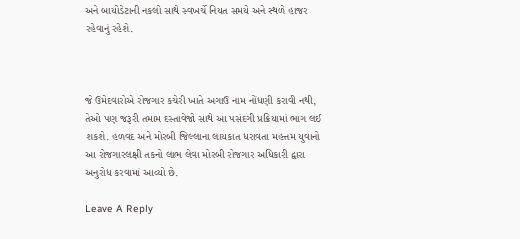અને બાયોડેટાની નકલો સાથે સ્વખર્ચે નિયત સમયે અને સ્થળે હાજર રહેવાનું રહેશે.



જે ઉમેદવારોએ રોજગાર કચેરી ખાતે અગાઉ નામ નોંધણી કરાવી નથી, તેઓ પણ જરૂરી તમામ દસ્તાવેજો સાથે આ પસંદગી પ્રક્રિયામાં ભાગ લઈ શકશે. હળવદ અને મોરબી જિલ્લાના લાયકાત ધરાવતા મહત્તમ યુવાનો આ રોજગારલક્ષી તકનો લાભ લેવા મોરબી રોજગાર અધિકારી દ્વારા અનુરોધ કરવામાં આવ્યો છે.

Leave A Reply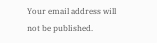Your email address will not be published.